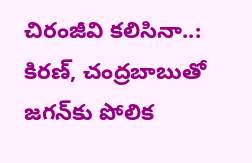చిరంజీవి కలిసినా..: కిరణ్, చంద్రబాబుతో జగన్‌కు పోలిక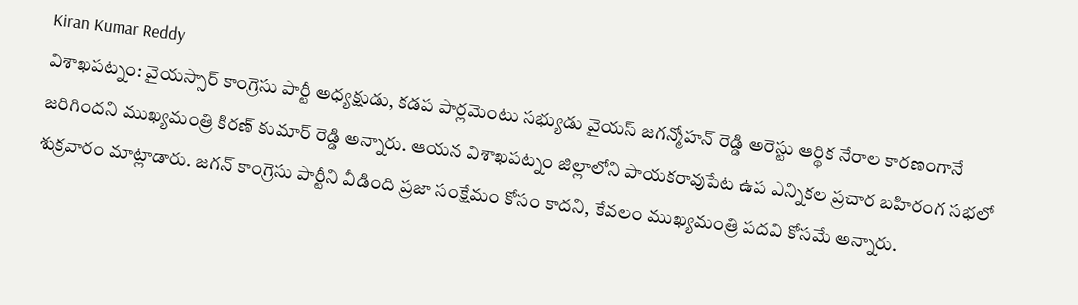Kiran Kumar Reddy
విశాఖపట్నం: వైయస్సార్ కాంగ్రెసు పార్టీ అధ్యక్షుడు, కడప పార్లమెంటు సభ్యుడు వైయస్ జగన్మోహన్ రెడ్డి అరెస్టు ఆర్థిక నేరాల కారణంగానే జరిగిందని ముఖ్యమంత్రి కిరణ్ కుమార్ రెడ్డి అన్నారు. ఆయన విశాఖపట్నం జిల్లాలోని పాయకరావుపేట ఉప ఎన్నికల ప్రచార బహిరంగ సభలో శుక్రవారం మాట్లాడారు. జగన్ కాంగ్రెసు పార్టీని వీడింది ప్రజా సంక్షేమం కోసం కాదని, కేవలం ముఖ్యమంత్రి పదవి కోసమే అన్నారు.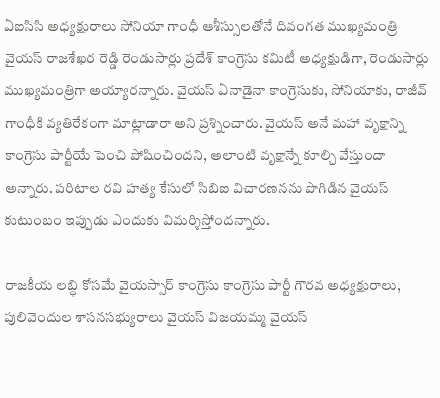ఏఐసిసి అధ్యక్షురాలు సోనియా గాంధీ ఆశీస్సులతోనే దివంగత ముఖ్యమంత్రి వైయస్ రాజశేఖర రెడ్డి రెండుసార్లు ప్రదేశ్ కాంగ్రెసు కమిటీ అధ్యక్షుడిగా, రెండుసార్లు ముఖ్యమంత్రిగా అయ్యారన్నారు. వైయస్ ఏనాడైనా కాంగ్రెసుకు, సోనియాకు, రాజీవ్ గాంధీకి వ్యతిరేకంగా మాట్లాడారా అని ప్రశ్నించారు. వైయస్ అనే మహా వృక్షాన్ని కాంగ్రెసు పార్టీయే పెంచి పోషించిందని, అలాంటి వృక్షాన్నే కూల్చి వేస్తుందా అన్నారు. పరిటాల రవి హత్య కేసులో సిబిఐ విచారణనను పొగిడిన వైయస్ కుటుంబం ఇప్పుడు ఎందుకు విమర్శిస్తోందన్నారు.

రాజకీయ లబ్ధి కోసమే వైయస్సార్ కాంగ్రెసు కాంగ్రెసు పార్టీ గౌరవ అధ్యక్షురాలు, పులివెందుల శాసనసభ్యురాలు వైయస్ విజయమ్మ వైయస్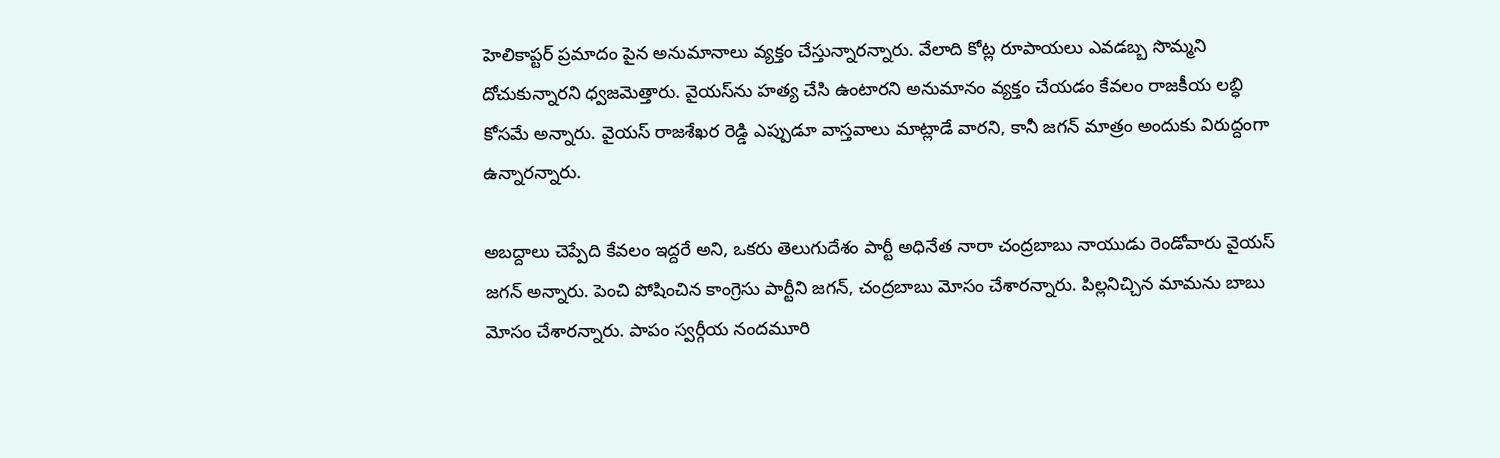హెలికాప్టర్ ప్రమాదం పైన అనుమానాలు వ్యక్తం చేస్తున్నారన్నారు. వేలాది కోట్ల రూపాయలు ఎవడబ్బ సొమ్మని దోచుకున్నారని ధ్వజమెత్తారు. వైయస్‌ను హత్య చేసి ఉంటారని అనుమానం వ్యక్తం చేయడం కేవలం రాజకీయ లబ్ధి కోసమే అన్నారు. వైయస్ రాజశేఖర రెడ్డి ఎప్పుడూ వాస్తవాలు మాట్లాడే వారని, కానీ జగన్ మాత్రం అందుకు విరుద్దంగా ఉన్నారన్నారు.

అబద్దాలు చెప్పేది కేవలం ఇద్దరే అని, ఒకరు తెలుగుదేశం పార్టీ అధినేత నారా చంద్రబాబు నాయుడు రెండోవారు వైయస్ జగన్ అన్నారు. పెంచి పోషించిన కాంగ్రెసు పార్టీని జగన్, చంద్రబాబు మోసం చేశారన్నారు. పిల్లనిచ్చిన మామను బాబు మోసం చేశారన్నారు. పాపం స్వర్గీయ నందమూరి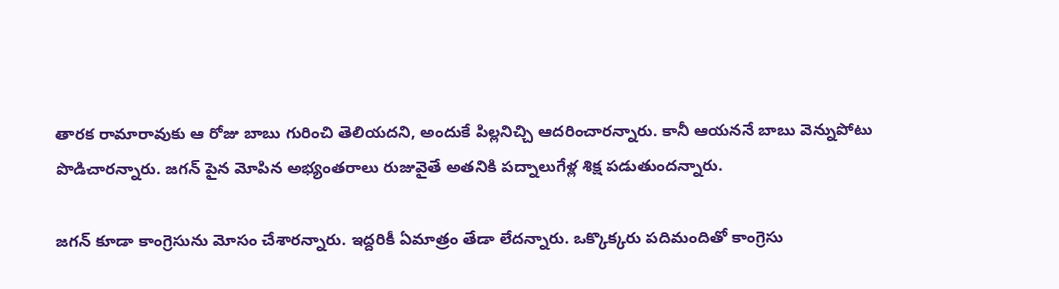తారక రామారావుకు ఆ రోజు బాబు గురించి తెలియదని, అందుకే పిల్లనిచ్చి ఆదరించారన్నారు. కానీ ఆయననే బాబు వెన్నుపోటు పొడిచారన్నారు. జగన్ పైన మోపిన అభ్యంతరాలు రుజువైతే అతనికి పద్నాలుగేళ్ల శిక్ష పడుతుందన్నారు.

జగన్ కూడా కాంగ్రెసును మోసం చేశారన్నారు. ఇద్దరికీ ఏమాత్రం తేడా లేదన్నారు. ఒక్కొక్కరు పదిమందితో కాంగ్రెసు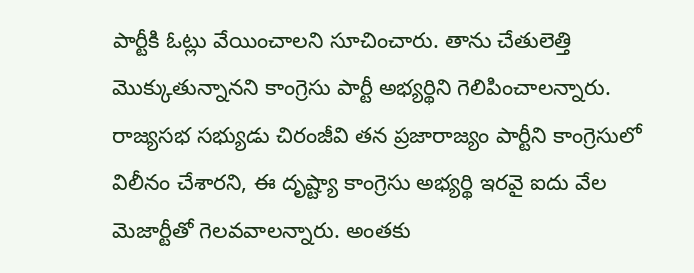పార్టీకి ఓట్లు వేయించాలని సూచించారు. తాను చేతులెత్తి మొక్కుతున్నానని కాంగ్రెసు పార్టీ అభ్యర్థిని గెలిపించాలన్నారు. రాజ్యసభ సభ్యుడు చిరంజీవి తన ప్రజారాజ్యం పార్టీని కాంగ్రెసులో విలీనం చేశారని, ఈ దృష్ట్యా కాంగ్రెసు అభ్యర్థి ఇరవై ఐదు వేల మెజార్టీతో గెలవవాలన్నారు. అంతకు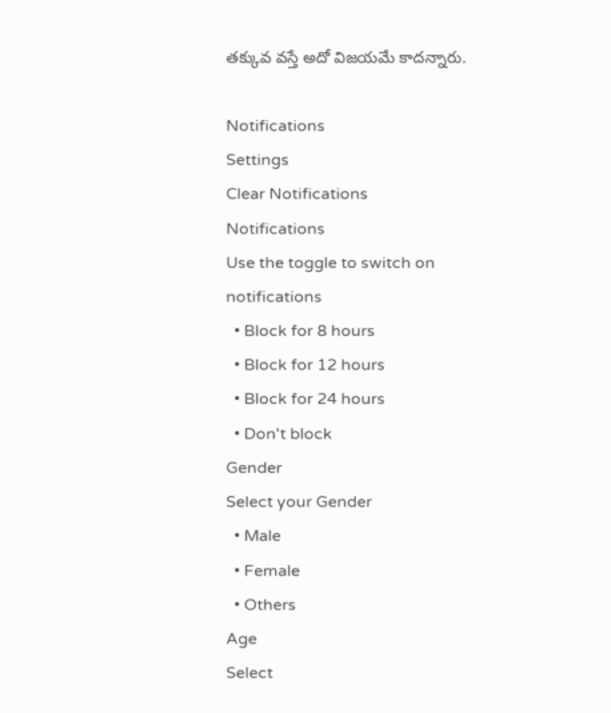తక్కువ వస్తే అదో విజయమే కాదన్నారు.

Notifications
Settings
Clear Notifications
Notifications
Use the toggle to switch on notifications
  • Block for 8 hours
  • Block for 12 hours
  • Block for 24 hours
  • Don't block
Gender
Select your Gender
  • Male
  • Female
  • Others
Age
Select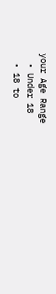your Age Range
  • Under 18
  • 18 to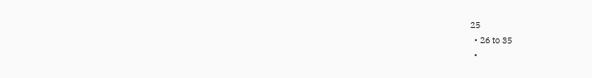25
  • 26 to 35
  •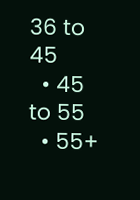36 to 45
  • 45 to 55
  • 55+